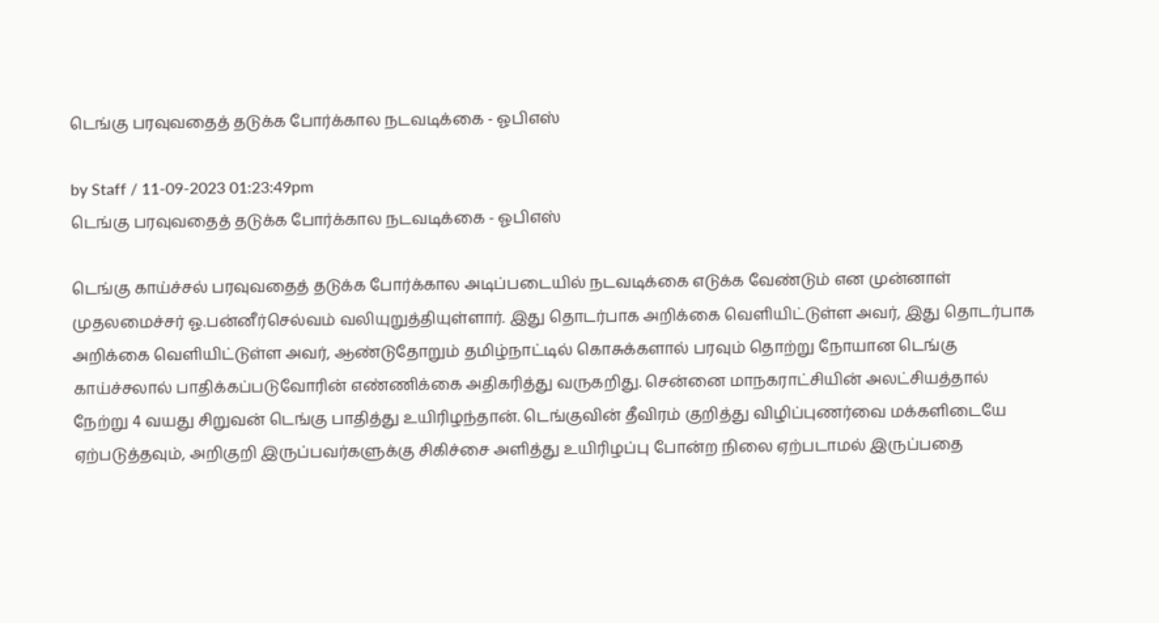டெங்கு பரவுவதைத் தடுக்க போர்க்கால நடவடிக்கை - ஓபிஎஸ்

by Staff / 11-09-2023 01:23:49pm
டெங்கு பரவுவதைத் தடுக்க போர்க்கால நடவடிக்கை - ஓபிஎஸ்

டெங்கு காய்ச்சல் பரவுவதைத் தடுக்க போர்க்கால அடிப்படையில் நடவடிக்கை எடுக்க வேண்டும் என முன்னாள் முதலமைச்சர் ஓ.பன்னீர்செல்வம் வலியுறுத்தியுள்ளார். இது தொடர்பாக அறிக்கை வெளியிட்டுள்ள அவர், இது தொடர்பாக அறிக்கை வெளியிட்டுள்ள அவர், ஆண்டுதோறும் தமிழ்நாட்டில் கொசுக்களால் பரவும் தொற்று நோயான டெங்கு காய்ச்சலால் பாதிக்கப்படுவோரின் எண்ணிக்கை அதிகரித்து வருகறிது. சென்னை மாநகராட்சியின் அலட்சியத்தால் நேற்று 4 வயது சிறுவன் டெங்கு பாதித்து உயிரிழந்தான். டெங்குவின் தீவிரம் குறித்து விழிப்புணர்வை மக்களிடையே ஏற்படுத்தவும், அறிகுறி இருப்பவர்களுக்கு சிகிச்சை அளித்து உயிரிழப்பு போன்ற நிலை ஏற்படாமல் இருப்பதை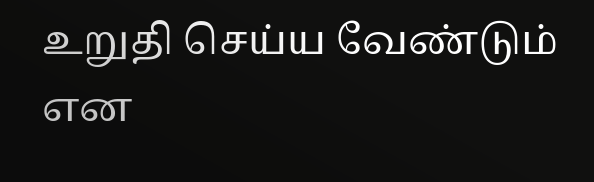உறுதி செய்ய வேண்டும் என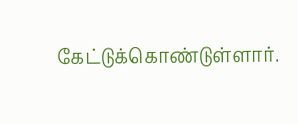கேட்டுக்கொண்டுள்ளார்.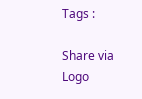Tags :

Share via
Logo